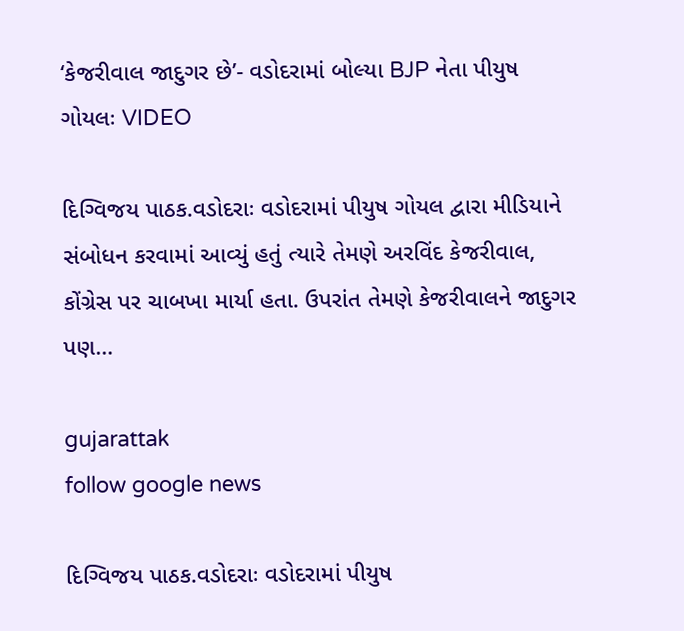‘કેજરીવાલ જાદુગર છે’- વડોદરામાં બોલ્યા BJP નેતા પીયુષ ગોયલઃ VIDEO

દિગ્વિજય પાઠક.વડોદરાઃ વડોદરામાં પીયુષ ગોયલ દ્વારા મીડિયાને સંબોધન કરવામાં આવ્યું હતું ત્યારે તેમણે અરવિંદ કેજરીવાલ, કોંગ્રેસ પર ચાબખા માર્યા હતા. ઉપરાંત તેમણે કેજરીવાલને જાદુગર પણ…

gujarattak
follow google news

દિગ્વિજય પાઠક.વડોદરાઃ વડોદરામાં પીયુષ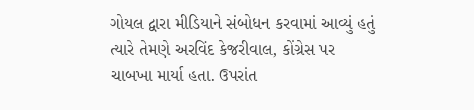ગોયલ દ્વારા મીડિયાને સંબોધન કરવામાં આવ્યું હતું ત્યારે તેમણે અરવિંદ કેજરીવાલ, કોંગ્રેસ પર ચાબખા માર્યા હતા. ઉપરાંત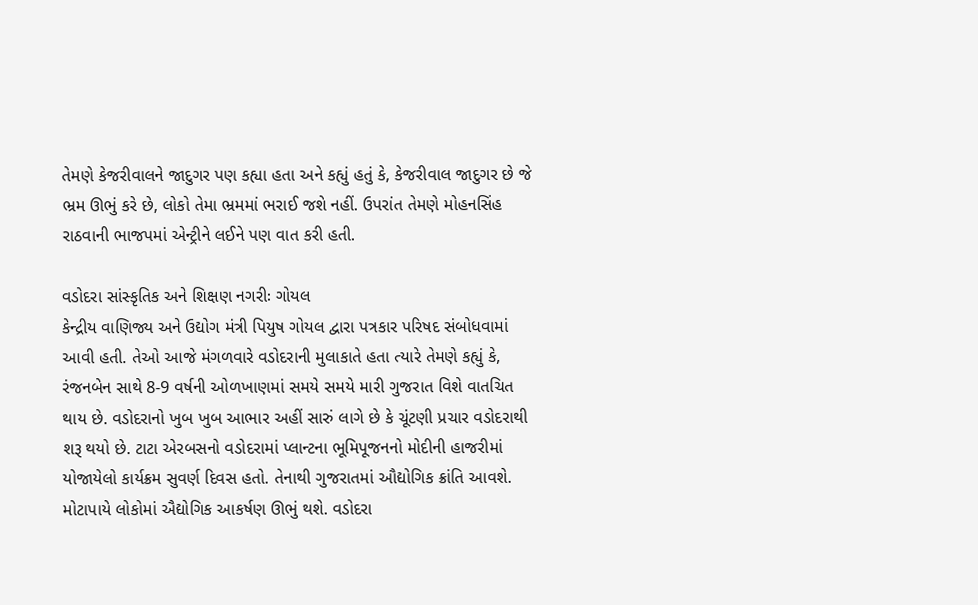તેમણે કેજરીવાલને જાદુગર પણ કહ્યા હતા અને કહ્યું હતું કે, કેજરીવાલ જાદુગર છે જે ભ્રમ ઊભું કરે છે, લોકો તેમા ભ્રમમાં ભરાઈ જશે નહીં. ઉપરાંત તેમણે મોહનસિંહ રાઠવાની ભાજપમાં એન્ટ્રીને લઈને પણ વાત કરી હતી.

વડોદરા સાંસ્કૃતિક અને શિક્ષણ નગરીઃ ગોયલ
કેન્દ્રીય વાણિજ્ય અને ઉદ્યોગ મંત્રી પિયુષ ગોયલ દ્વારા પત્રકાર પરિષદ સંબોધવામાં આવી હતી. તેઓ આજે મંગળવારે વડોદરાની મુલાકાતે હતા ત્યારે તેમણે કહ્યું કે, રંજનબેન સાથે 8-9 વર્ષની ઓળખાણમાં સમયે સમયે મારી ગુજરાત વિશે વાતચિત થાય છે. વડોદરાનો ખુબ ખુબ આભાર અહીં સારું લાગે છે કે ચૂંટણી પ્રચાર વડોદરાથી શરૂ થયો છે. ટાટા એરબસનો વડોદરામાં પ્લાન્ટના ભૂમિપૂજનનો મોદીની હાજરીમાં યોજાયેલો કાર્યક્રમ સુવર્ણ દિવસ હતો. તેનાથી ગુજરાતમાં ઔદ્યોગિક ક્રાંતિ આવશે. મોટાપાયે લોકોમાં ઐદ્યોગિક આકર્ષણ ઊભું થશે. વડોદરા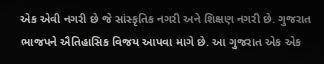એક એવી નગરી છે જે સાંસ્કૃતિક નગરી અને શિક્ષણ નગરી છે. ગુજરાત ભાજપને ઐતિહાસિક વિજય આપવા માગે છે. આ ગુજરાત એક એક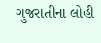ગુજરાતીના લોહી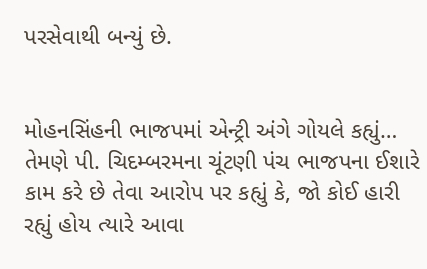પરસેવાથી બન્યું છે.


મોહનસિંહની ભાજપમાં એન્ટ્રી અંગે ગોયલે કહ્યું…
તેમણે પી. ચિદમ્બરમના ચૂંટણી પંચ ભાજપના ઈશારે કામ કરે છે તેવા આરોપ પર કહ્યું કે, જો કોઈ હારી રહ્યું હોય ત્યારે આવા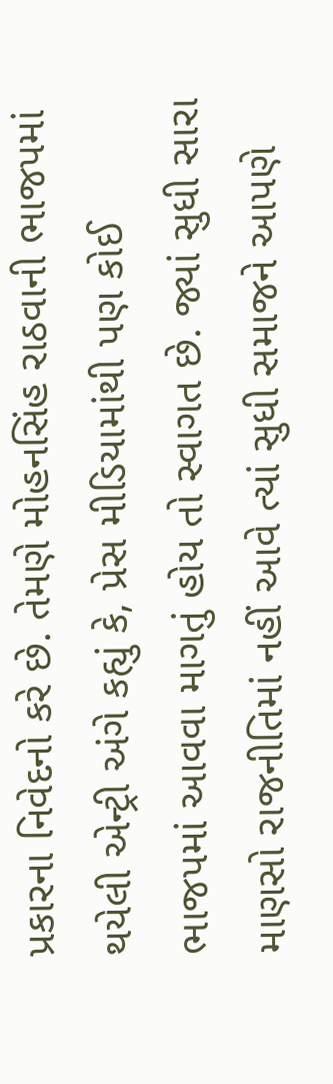પ્રકારના નિવેદનો કરે છે. તેમણે મોહનસિંહ રાઠવાની ભાજપમાં થયેલી એન્ટ્રી અંગે કહ્યું કે, પ્રેસ મીડિયામાંથી પણ કોઈ ભાજપમાં આવવા માગતું હોય તો સ્વાગત છે. જ્યાં સુધી સારા માણસો રાજનીતિમાં નહીં આવે ત્યાં સુધી સમાજને આપણે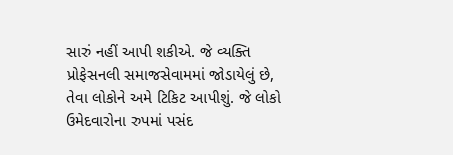સારું નહીં આપી શકીએ. જે વ્યક્તિ પ્રોફેસનલી સમાજસેવામમાં જોડાયેલું છે, તેવા લોકોને અમે ટિકિટ આપીશું. જે લોકો ઉમેદવારોના રુપમાં પસંદ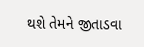થશે તેમને જીતાડવા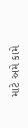માટે અમે કામે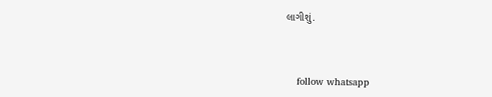લાગીશું.



    follow whatsapp